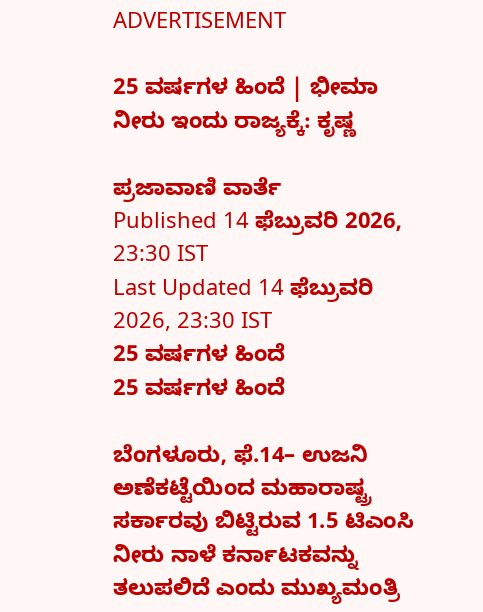ADVERTISEMENT

25 ವರ್ಷಗಳ ಹಿಂದೆ | ಭೀಮಾ ನೀರು ಇಂದು ರಾಜ್ಯಕ್ಕೆ: ಕೃಷ್ಣ

ಪ್ರಜಾವಾಣಿ ವಾರ್ತೆ
Published 14 ಫೆಬ್ರುವರಿ 2026, 23:30 IST
Last Updated 14 ಫೆಬ್ರುವರಿ 2026, 23:30 IST
25 ವರ್ಷಗಳ ಹಿಂದೆ
25 ವರ್ಷಗಳ ಹಿಂದೆ

ಬೆಂಗಳೂರು, ಫೆ.14– ಉಜನಿ ಅಣೆಕಟ್ಟೆಯಿಂದ ಮಹಾರಾಷ್ಟ್ರ ಸರ್ಕಾರವು ಬಿಟ್ಟಿರುವ 1.5 ಟಿಎಂಸಿ ನೀರು ನಾಳೆ ಕರ್ನಾಟಕವನ್ನು ತಲುಪಲಿದೆ ಎಂದು ಮುಖ್ಯಮಂತ್ರಿ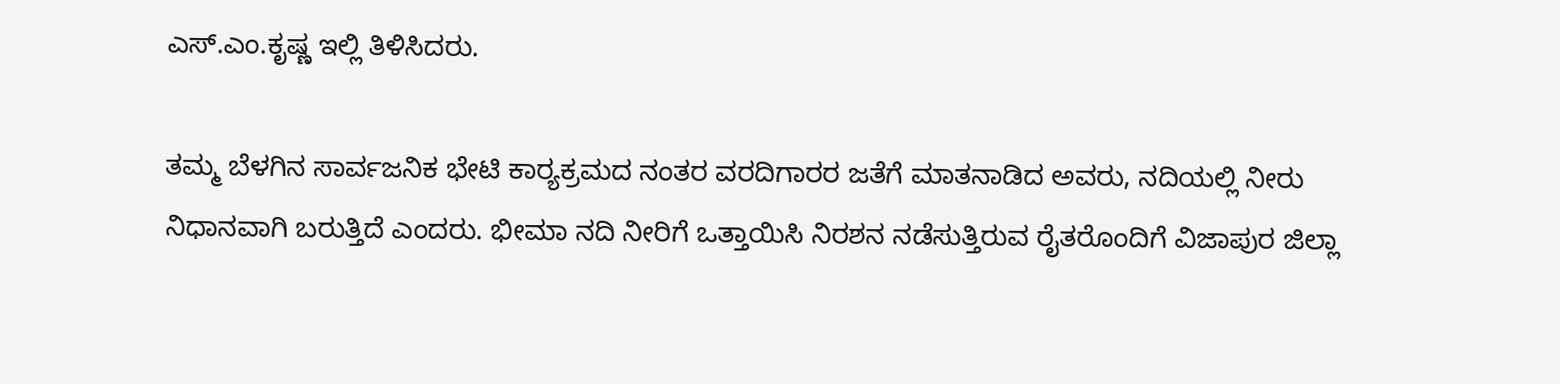ಎಸ್‌.ಎಂ.ಕೃಷ್ಣ ಇಲ್ಲಿ ತಿಳಿಸಿದರು.

ತಮ್ಮ ಬೆಳಗಿನ ಸಾರ್ವಜನಿಕ ಭೇಟಿ ಕಾರ್‍ಯಕ್ರಮದ ನಂತರ ವರದಿಗಾರರ ಜತೆಗೆ ಮಾತನಾಡಿದ ಅವರು, ನದಿಯಲ್ಲಿ ನೀರು ನಿಧಾನವಾಗಿ ಬರುತ್ತಿದೆ ಎಂದರು. ಭೀಮಾ ನದಿ ನೀರಿಗೆ ಒತ್ತಾಯಿಸಿ ನಿರಶನ ನಡೆಸುತ್ತಿರುವ ರೈತರೊಂದಿಗೆ ವಿಜಾಪುರ ಜಿಲ್ಲಾ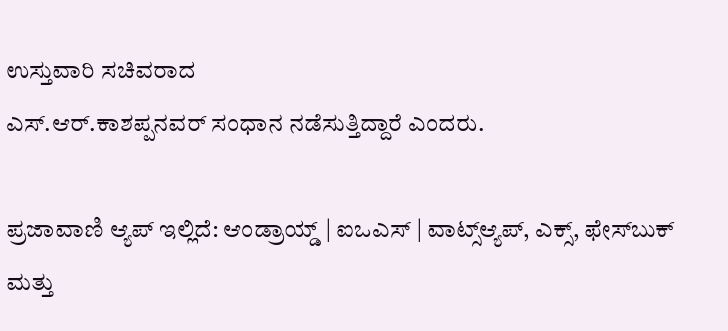ಉಸ್ತುವಾರಿ ಸಚಿವರಾದ
ಎಸ್‌.ಆರ್‌.ಕಾಶಪ್ಪನವರ್ ಸಂಧಾನ ನಡೆಸುತ್ತಿದ್ದಾರೆ ಎಂದರು.

ಪ್ರಜಾವಾಣಿ ಆ್ಯಪ್ ಇಲ್ಲಿದೆ: ಆಂಡ್ರಾಯ್ಡ್ | ಐಒಎಸ್ | ವಾಟ್ಸ್ಆ್ಯಪ್, ಎಕ್ಸ್, ಫೇಸ್‌ಬುಕ್ ಮತ್ತು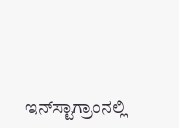ಇನ್‌ಸ್ಟಾಗ್ರಾಂನಲ್ಲಿ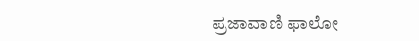ಪ್ರಜಾವಾಣಿ ಫಾಲೋ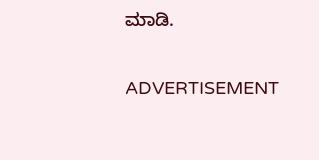ಮಾಡಿ.

ADVERTISEMENT